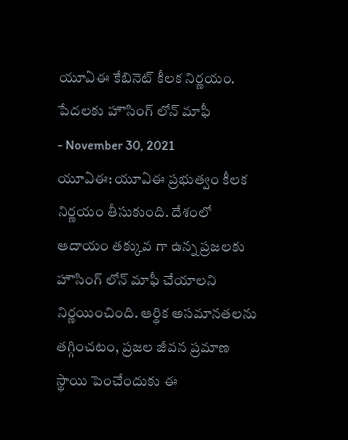యూఏఈ కేబినెట్ కీలక నిర్ణయం. పేదలకు హౌసింగ్ లోన్ మాఫీ
- November 30, 2021
యూఏఈ: యూఏఈ ప్రభుత్వం కీలక నిర్ణయం తీసుకుంది. దేశంలో ఆదాయం తక్కువ గా ఉన్న ప్రజలకు హౌసింగ్ లోన్ మాఫీ చేయాలని నిర్ణయించింది. ఆర్థిక అసమానతలను తగ్గించటం, ప్రజల జీవన ప్రమాణ స్థాయి పెంచేందుకు ఈ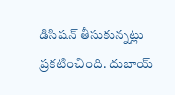డిసిషన్ తీసుకున్నట్లు ప్రకటించింది. దుబాయ్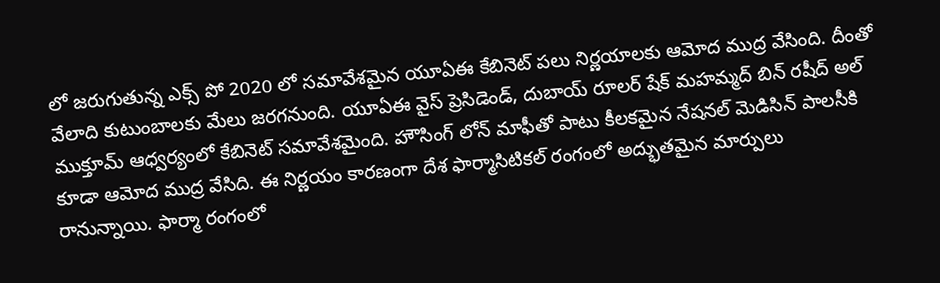లో జరుగుతున్న ఎక్స్ పో 2020 లో సమావేశమైన యూఏఈ కేబినెట్ పలు నిర్ణయాలకు ఆమోద ముద్ర వేసింది. దీంతో వేలాది కుటుంబాలకు మేలు జరగనుంది. యూఏఈ వైస్ ప్రెసిడెండ్, దుబాయ్ రూలర్ షేక్ మహమ్మద్ బిన్ రషీద్ అల్ ముక్తూమ్ ఆధ్వర్యంలో కేబినెట్ సమావేశమైంది. హౌసింగ్ లోన్ మాఫీతో పాటు కీలకమైన నేషనల్ మెడిసిన్ పాలసీకి కూడా ఆమోద ముద్ర వేసిది. ఈ నిర్ణయం కారణంగా దేశ ఫార్మాసిటికల్ రంగంలో అద్భుతమైన మార్పులు రానున్నాయి. ఫార్మా రంగంలో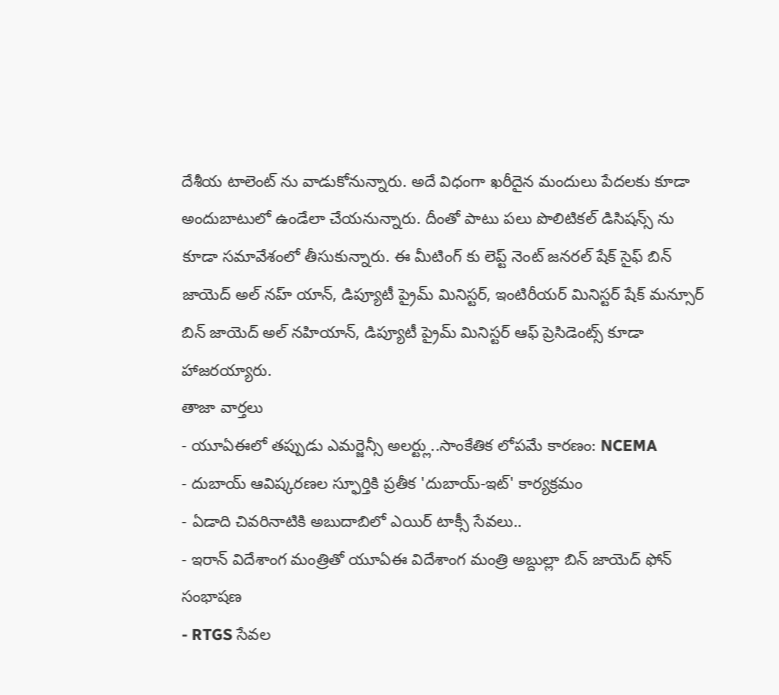దేశీయ టాలెంట్ ను వాడుకోనున్నారు. అదే విధంగా ఖరీదైన మందులు పేదలకు కూడా అందుబాటులో ఉండేలా చేయనున్నారు. దీంతో పాటు పలు పొలిటికల్ డిసిషన్స్ ను కూడా సమావేశంలో తీసుకున్నారు. ఈ మీటింగ్ కు లెప్ట్ నెంట్ జనరల్ షేక్ సైఫ్ బిన్ జాయెద్ అల్ నహ్ యాన్, డిప్యూటీ ప్రైమ్ మినిస్టర్, ఇంటిరీయర్ మినిస్టర్ షేక్ మన్సూర్ బిన్ జాయెద్ అల్ నహియాన్, డిప్యూటీ ప్రైమ్ మినిస్టర్ ఆఫ్ ప్రెసిడెంట్స్ కూడా హాజరయ్యారు.
తాజా వార్తలు
- యూఏఈలో తప్పుడు ఎమర్జెన్సీ అలర్ట్లు..సాంకేతిక లోపమే కారణం: NCEMA
- దుబాయ్ ఆవిష్కరణల స్ఫూర్తికి ప్రతీక 'దుబాయ్-ఇట్' కార్యక్రమం
- ఏడాది చివరినాటికి అబుదాబిలో ఎయిర్ టాక్సీ సేవలు..
- ఇరాన్ విదేశాంగ మంత్రితో యూఏఈ విదేశాంగ మంత్రి అబ్దుల్లా బిన్ జాయెద్ ఫోన్ సంభాషణ
- RTGS సేవల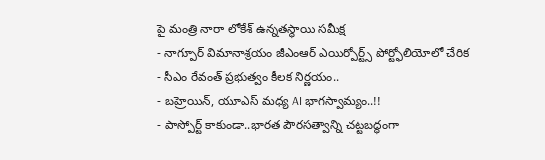పై మంత్రి నారా లోకేశ్ ఉన్నతస్థాయి సమీక్ష
- నాగ్పూర్ విమానాశ్రయం జీఎంఆర్ ఎయిర్పోర్ట్స్ పోర్ట్ఫోలియోలో చేరిక
- సీఎం రేవంత్ ప్రభుత్వం కీలక నిర్ణయం..
- బహ్రెయిన్, యూఎస్ మధ్య AI భాగస్వామ్యం..!!
- పాస్పోర్ట్ కాకుండా..భారత పౌరసత్వాన్ని చట్టబద్ధంగా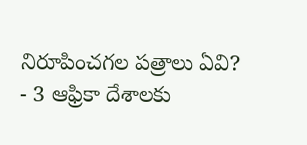నిరూపించగల పత్రాలు ఏవి?
- 3 ఆఫ్రికా దేశాలకు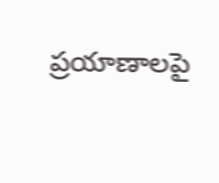ప్రయాణాలపై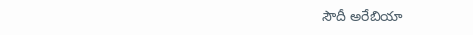సౌదీ అరేబియా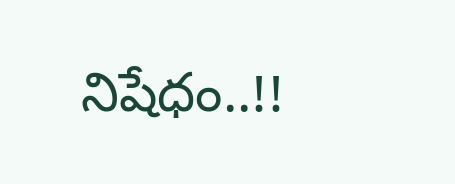నిషేధం..!!